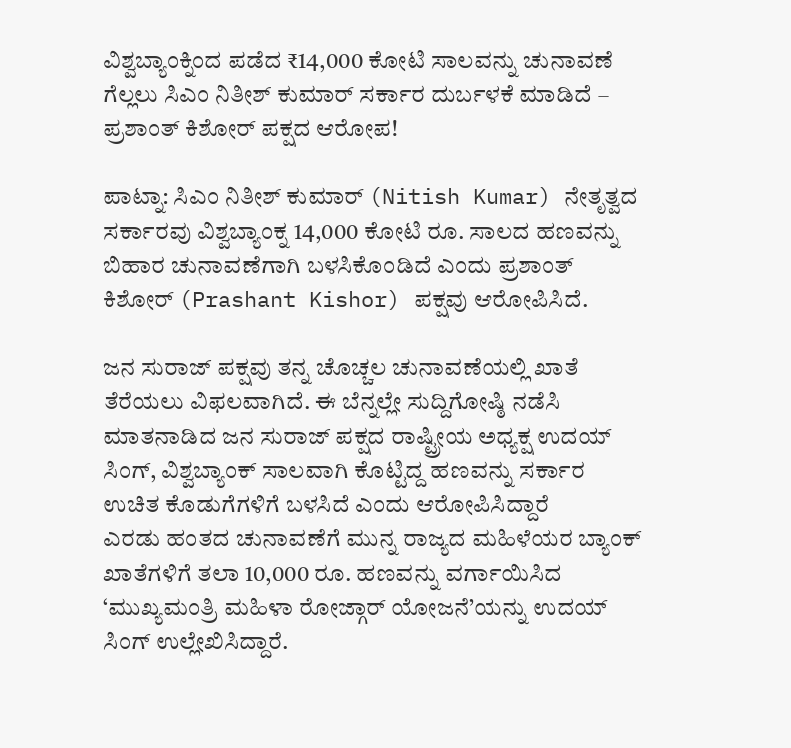ವಿಶ್ವಬ್ಯಾಂಕ್ನಿಂದ ಪಡೆದ ₹14,000 ಕೋಟಿ ಸಾಲವನ್ನು ಚುನಾವಣೆ ಗೆಲ್ಲಲು ಸಿಎಂ ನಿತೀಶ್ ಕುಮಾರ್ ಸರ್ಕಾರ ದುರ್ಬಳಕೆ ಮಾಡಿದೆ – ಪ್ರಶಾಂತ್ ಕಿಶೋರ್ ಪಕ್ಷದ ಆರೋಪ!

ಪಾಟ್ನಾ: ಸಿಎಂ ನಿತೀಶ್ ಕುಮಾರ್ (Nitish Kumar) ನೇತೃತ್ವದ ಸರ್ಕಾರವು ವಿಶ್ವಬ್ಯಾಂಕ್ನ 14,000 ಕೋಟಿ ರೂ. ಸಾಲದ ಹಣವನ್ನು ಬಿಹಾರ ಚುನಾವಣೆಗಾಗಿ ಬಳಸಿಕೊಂಡಿದೆ ಎಂದು ಪ್ರಶಾಂತ್ ಕಿಶೋರ್ (Prashant Kishor) ಪಕ್ಷವು ಆರೋಪಿಸಿದೆ.

ಜನ ಸುರಾಜ್ ಪಕ್ಷವು ತನ್ನ ಚೊಚ್ಚಲ ಚುನಾವಣೆಯಲ್ಲಿ ಖಾತೆ ತೆರೆಯಲು ವಿಫಲವಾಗಿದೆ. ಈ ಬೆನ್ನಲ್ಲೇ ಸುದ್ದಿಗೋಷ್ಠಿ ನಡೆಸಿ ಮಾತನಾಡಿದ ಜನ ಸುರಾಜ್ ಪಕ್ಷದ ರಾಷ್ಟ್ರೀಯ ಅಧ್ಯಕ್ಷ ಉದಯ್ ಸಿಂಗ್, ವಿಶ್ವಬ್ಯಾಂಕ್ ಸಾಲವಾಗಿ ಕೊಟ್ಟಿದ್ದ ಹಣವನ್ನು ಸರ್ಕಾರ ಉಚಿತ ಕೊಡುಗೆಗಳಿಗೆ ಬಳಸಿದೆ ಎಂದು ಆರೋಪಿಸಿದ್ದಾರೆ
ಎರಡು ಹಂತದ ಚುನಾವಣೆಗೆ ಮುನ್ನ ರಾಜ್ಯದ ಮಹಿಳೆಯರ ಬ್ಯಾಂಕ್ ಖಾತೆಗಳಿಗೆ ತಲಾ 10,000 ರೂ. ಹಣವನ್ನು ವರ್ಗಾಯಿಸಿದ ‘ಮುಖ್ಯಮಂತ್ರಿ ಮಹಿಳಾ ರೋಜ್ಗಾರ್ ಯೋಜನೆ’ಯನ್ನು ಉದಯ್ ಸಿಂಗ್ ಉಲ್ಲೇಖಿಸಿದ್ದಾರೆ.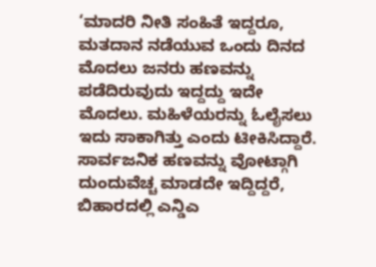‘ಮಾದರಿ ನೀತಿ ಸಂಹಿತೆ ಇದ್ದರೂ, ಮತದಾನ ನಡೆಯುವ ಒಂದು ದಿನದ ಮೊದಲು ಜನರು ಹಣವನ್ನು ಪಡೆದಿರುವುದು ಇದ್ದದ್ದು ಇದೇ ಮೊದಲು. ಮಹಿಳೆಯರನ್ನು ಓಲೈಸಲು ಇದು ಸಾಕಾಗಿತ್ತು ಎಂದು ಟೀಕಿಸಿದ್ದಾರೆ.
ಸಾರ್ವಜನಿಕ ಹಣವನ್ನು ವೋಟ್ಗಾಗಿ ದುಂದುವೆಚ್ಚ ಮಾಡದೇ ಇದ್ದಿದ್ದರೆ, ಬಿಹಾರದಲ್ಲಿ ಎನ್ಡಿಎ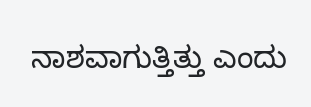ನಾಶವಾಗುತ್ತಿತ್ತು ಎಂದು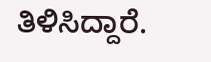ತಿಳಿಸಿದ್ದಾರೆ.